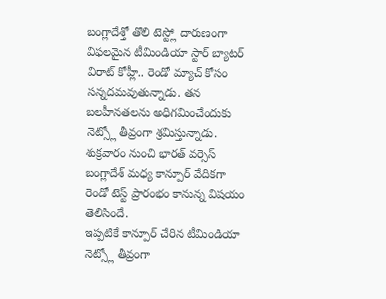బంగ్లాదేశ్తో తొలి టెస్ట్లో దారుణంగా విఫలమైన టీమిండియా స్టార్ బ్యాటర్ విరాట్ కోహ్లీ.. రెండో మ్యాచ్ కోసం సన్నదమవుతున్నాడు. తన బలహీనతలను అధిగమించేందుకు నెట్స్లో తీవ్రంగా శ్రమిస్తున్నాడు. శుక్రవారం నుంచి భారత్ వర్సెస్ బంగ్లాదేశ్ మధ్య కాన్పూర్ వేదికగా రెండో టెస్ట్ ప్రారంభం కానున్న విషయం తెలిసిందే.
ఇప్పటికే కాన్పూర్ చేరిన టీమిండియా నెట్స్లో తీవ్రంగా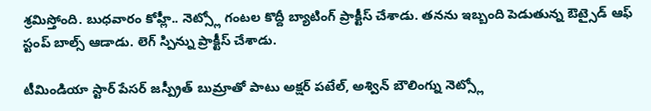శ్రమిస్తోంది. బుధవారం కోహ్లీ.. నెట్స్లో గంటల కొద్దీ బ్యాటింగ్ ప్రాక్టీస్ చేశాడు. తనను ఇబ్బంది పెడుతున్న ఔట్సైడ్ ఆఫ్ స్టంప్ బాల్స్ ఆడాడు. లెగ్ స్పిన్ను ప్రాక్టీస్ చేశాడు.

టీమిండియా స్టార్ పేసర్ జస్ప్రీత్ బుమ్రాతో పాటు అక్షర్ పటేల్, అశ్విన్ బౌలింగ్ను నెట్స్లో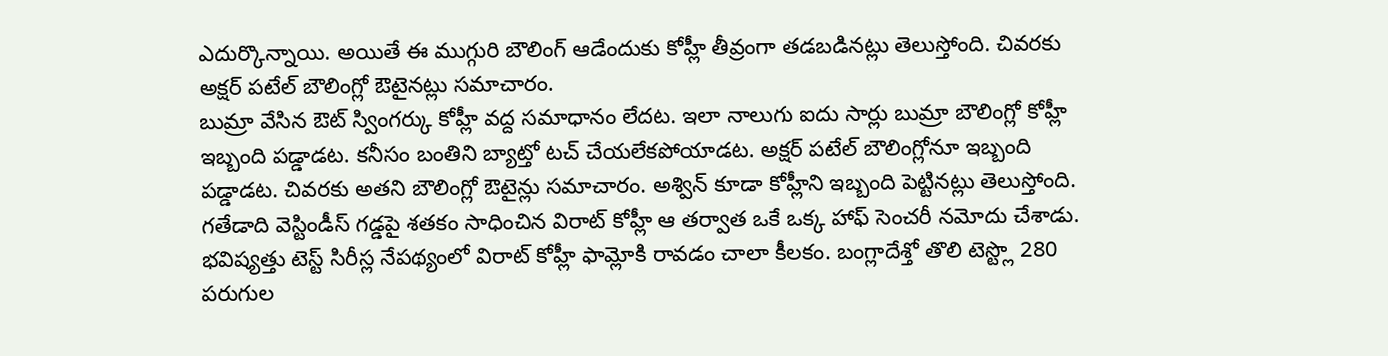ఎదుర్కొన్నాయి. అయితే ఈ ముగ్గురి బౌలింగ్ ఆడేందుకు కోహ్లీ తీవ్రంగా తడబడినట్లు తెలుస్తోంది. చివరకు అక్షర్ పటేల్ బౌలింగ్లో ఔటైనట్లు సమాచారం.
బుమ్రా వేసిన ఔట్ స్వింగర్కు కోహ్లీ వద్ద సమాధానం లేదట. ఇలా నాలుగు ఐదు సార్లు బుమ్రా బౌలింగ్లో కోహ్లీ ఇబ్బంది పడ్డాడట. కనీసం బంతిని బ్యాట్తో టచ్ చేయలేకపోయాడట. అక్షర్ పటేల్ బౌలింగ్లోనూ ఇబ్బంది పడ్డాడట. చివరకు అతని బౌలింగ్లో ఔటైన్లు సమాచారం. అశ్విన్ కూడా కోహ్లీని ఇబ్బంది పెట్టినట్లు తెలుస్తోంది.
గతేడాది వెస్టిండీస్ గడ్డపై శతకం సాధించిన విరాట్ కోహ్లీ ఆ తర్వాత ఒకే ఒక్క హాఫ్ సెంచరీ నమోదు చేశాడు. భవిష్యత్తు టెస్ట్ సిరీస్ల నేపథ్యంలో విరాట్ కోహ్లీ ఫామ్లోకి రావడం చాలా కీలకం. బంగ్లాదేశ్తో తొలి టెస్ట్లొ 280 పరుగుల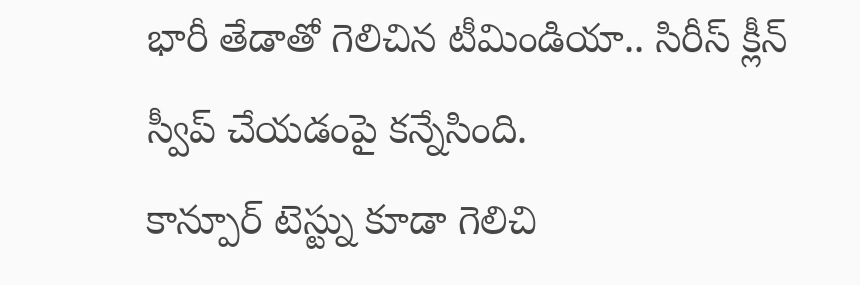భారీ తేడాతో గెలిచిన టీమిండియా.. సిరీస్ క్లీన్ స్వీప్ చేయడంపై కన్నేసింది.
కాన్పూర్ టెస్ట్ను కూడా గెలిచి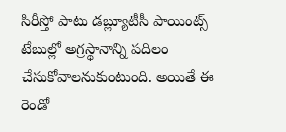సిరీస్తో పాటు డబ్ల్యూటీసీ పాయింట్స్ టేబుల్లో అగ్రస్థానాన్ని పదిలం చేసుకోవాలనుకుంటుంది. అయితే ఈ రెండో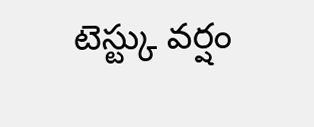టెస్ట్కు వర్షం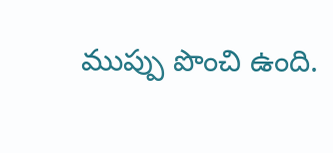ముప్పు పొంచి ఉంది.